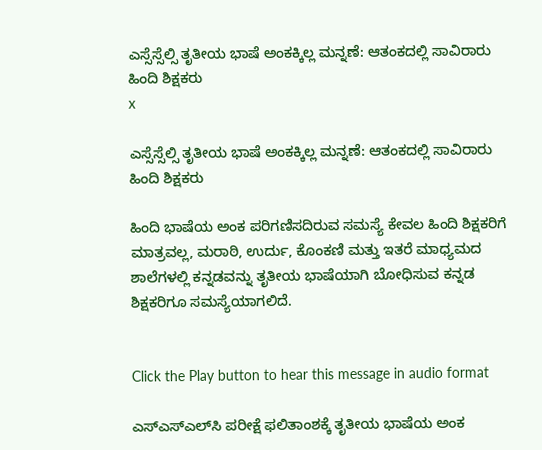ಎಸ್ಸೆಸ್ಸೆಲ್ಸಿ ತೃತೀಯ ಭಾಷೆ ಅಂಕಕ್ಕಿಲ್ಲ ಮನ್ನಣೆ: ಆತಂಕದಲ್ಲಿ ಸಾವಿರಾರು ಹಿಂದಿ ಶಿಕ್ಷಕರು
x

ಎಸ್ಸೆಸ್ಸೆಲ್ಸಿ ತೃತೀಯ ಭಾಷೆ ಅಂಕಕ್ಕಿಲ್ಲ ಮನ್ನಣೆ: ಆತಂಕದಲ್ಲಿ ಸಾವಿರಾರು ಹಿಂದಿ ಶಿಕ್ಷಕರು

ಹಿಂದಿ ಭಾಷೆಯ ಅಂಕ ಪರಿಗಣಿಸದಿರುವ ಸಮಸ್ಯೆ ಕೇವಲ ಹಿಂದಿ ಶಿಕ್ಷಕರಿಗೆ ಮಾತ್ರವಲ್ಲ, ಮರಾಠಿ, ಉರ್ದು, ಕೊಂಕಣಿ ಮತ್ತು ಇತರೆ ಮಾಧ್ಯಮದ ಶಾಲೆಗಳಲ್ಲಿ ಕನ್ನಡವನ್ನು ತೃತೀಯ ಭಾಷೆಯಾಗಿ ಬೋಧಿಸುವ ಕನ್ನಡ ಶಿಕ್ಷಕರಿಗೂ ಸಮಸ್ಯೆಯಾಗಲಿದೆ.


Click the Play button to hear this message in audio format

ಎಸ್ಎಸ್ಎಲ್‌ಸಿ ಪರೀಕ್ಷೆ ಫಲಿತಾಂಶಕ್ಕೆ ತೃತೀಯ ಭಾಷೆಯ ಅಂಕ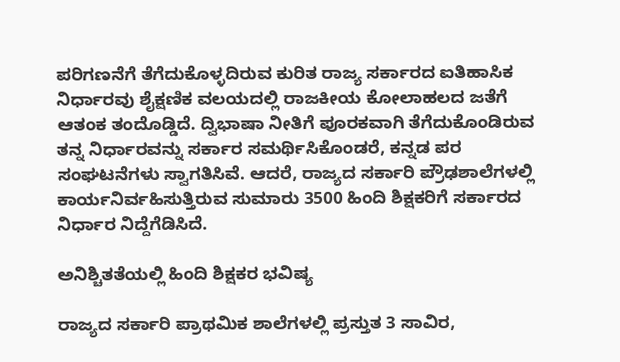ಪರಿಗಣನೆಗೆ ತೆಗೆದುಕೊಳ್ಳದಿರುವ ಕುರಿತ ರಾಜ್ಯ ಸರ್ಕಾರದ ಐತಿಹಾಸಿಕ ನಿರ್ಧಾರವು ಶೈಕ್ಷಣಿಕ ವಲಯದಲ್ಲಿ ರಾಜಕೀಯ ಕೋಲಾಹಲದ ಜತೆಗೆ ಆತಂಕ ತಂದೊಡ್ಡಿದೆ. ದ್ವಿಭಾಷಾ ನೀತಿಗೆ ಪೂರಕವಾಗಿ ತೆಗೆದುಕೊಂಡಿರುವ ತನ್ನ ನಿರ್ಧಾರವನ್ನು ಸರ್ಕಾರ ಸಮರ್ಥಿಸಿಕೊಂಡರೆ, ಕನ್ನಡ ಪರ ಸಂಘಟನೆಗಳು ಸ್ವಾಗತಿಸಿವೆ. ಆದರೆ, ರಾಜ್ಯದ ಸರ್ಕಾರಿ ಪ್ರೌಢಶಾಲೆಗಳಲ್ಲಿ ಕಾರ್ಯನಿರ್ವಹಿಸುತ್ತಿರುವ ಸುಮಾರು 3500 ಹಿಂದಿ ಶಿಕ್ಷಕರಿಗೆ ಸರ್ಕಾರದ ನಿರ್ಧಾರ ನಿದ್ದೆಗೆಡಿಸಿದೆ.

ಅನಿಶ್ಚಿತತೆಯಲ್ಲಿ ಹಿಂದಿ ಶಿಕ್ಷಕರ ಭವಿಷ್ಯ

ರಾಜ್ಯದ ಸರ್ಕಾರಿ ಪ್ರಾಥಮಿಕ ಶಾಲೆಗಳಲ್ಲಿ ಪ್ರಸ್ತುತ 3 ಸಾವಿರ,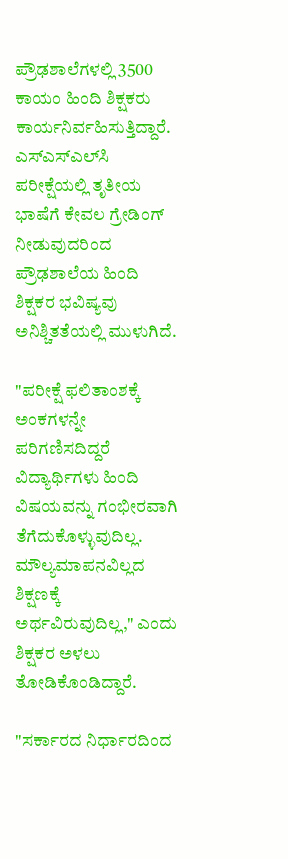ಪ್ರೌಢಶಾಲೆಗಳಲ್ಲಿ 3500 ಕಾಯಂ ಹಿಂದಿ ಶಿಕ್ಷಕರು ಕಾರ್ಯನಿರ್ವಹಿಸುತ್ತಿದ್ದಾರೆ. ಎಸ್ಎಸ್ಎಲ್‌ಸಿ ಪರೀಕ್ಷೆಯಲ್ಲಿ ತೃತೀಯ ಭಾಷೆಗೆ ಕೇವಲ ಗ್ರೇಡಿಂಗ್ ನೀಡುವುದರಿಂದ ಪ್ರೌಢಶಾಲೆಯ ಹಿಂದಿ ಶಿಕ್ಷಕರ ಭವಿಷ್ಯವು ಅನಿಶ್ಚಿತತೆಯಲ್ಲಿ ಮುಳುಗಿದೆ.

"ಪರೀಕ್ಷೆ ಫಲಿತಾಂಶಕ್ಕೆ ಅಂಕಗಳನ್ನೇ ಪರಿಗಣಿಸದಿದ್ದರೆ ವಿದ್ಯಾರ್ಥಿಗಳು ಹಿಂದಿ ವಿಷಯವನ್ನು ಗಂಭೀರವಾಗಿ ತೆಗೆದುಕೊಳ್ಳುವುದಿಲ್ಲ. ಮೌಲ್ಯಮಾಪನವಿಲ್ಲದ ಶಿಕ್ಷಣಕ್ಕೆ ಅರ್ಥವಿರುವುದಿಲ್ಲ," ಎಂದು ಶಿಕ್ಷಕರ ಅಳಲು ತೋಡಿಕೊಂಡಿದ್ದಾರೆ.

"ಸರ್ಕಾರದ ನಿರ್ಧಾರದಿಂದ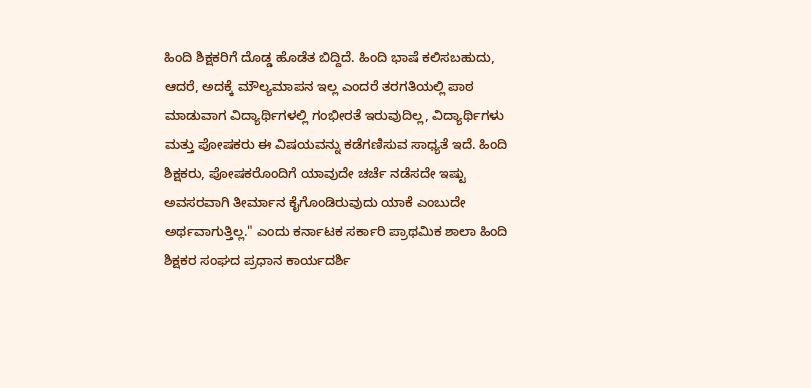ಹಿಂದಿ ಶಿಕ್ಷಕರಿಗೆ ದೊಡ್ಡ ಹೊಡೆತ ಬಿದ್ದಿದೆ. ಹಿಂದಿ ಭಾಷೆ ಕಲಿಸಬಹುದು, ಆದರೆ, ಅದಕ್ಕೆ ಮೌಲ್ಯಮಾಪನ ಇಲ್ಲ ಎಂದರೆ ತರಗತಿಯಲ್ಲಿ ಪಾಠ ಮಾಡುವಾಗ ವಿದ್ಯಾರ್ಥಿಗಳಲ್ಲಿ ಗಂಭೀರತೆ ಇರುವುದಿಲ್ಲ, ವಿದ್ಯಾರ್ಥಿಗಳು ಮತ್ತು ಪೋಷಕರು ಈ ವಿಷಯವನ್ನು ಕಡೆಗಣಿಸುವ ಸಾಧ್ಯತೆ ಇದೆ. ಹಿಂದಿ ಶಿಕ್ಷಕರು, ಪೋಷಕರೊಂದಿಗೆ ಯಾವುದೇ ಚರ್ಚೆ ನಡೆಸದೇ ಇಷ್ಟು ಅವಸರವಾಗಿ ತೀರ್ಮಾನ ಕೈಗೊಂಡಿರುವುದು ಯಾಕೆ ಎಂಬುದೇ ಅರ್ಥವಾಗುತ್ತಿಲ್ಲ." ಎಂದು ಕರ್ನಾಟಕ ಸರ್ಕಾರಿ ಪ್ರಾಥಮಿಕ ಶಾಲಾ ಹಿಂದಿ ಶಿಕ್ಷಕರ ಸಂಘದ ಪ್ರಧಾನ ಕಾರ್ಯದರ್ಶಿ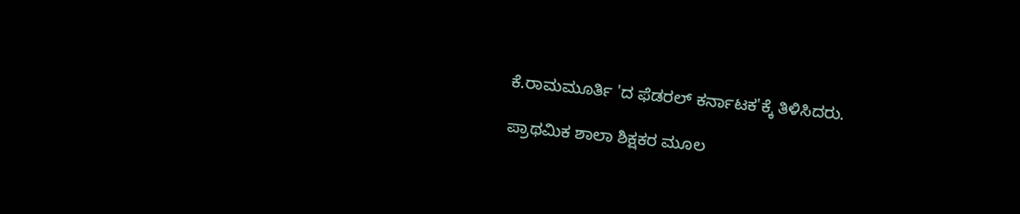ಕೆ.ರಾಮಮೂರ್ತಿ 'ದ ಫೆಡರಲ್ ಕರ್ನಾಟಕ'ಕ್ಕೆ ತಿಳಿಸಿದರು.

ಪ್ರಾಥಮಿಕ ಶಾಲಾ ಶಿಕ್ಷಕರ ಮೂಲ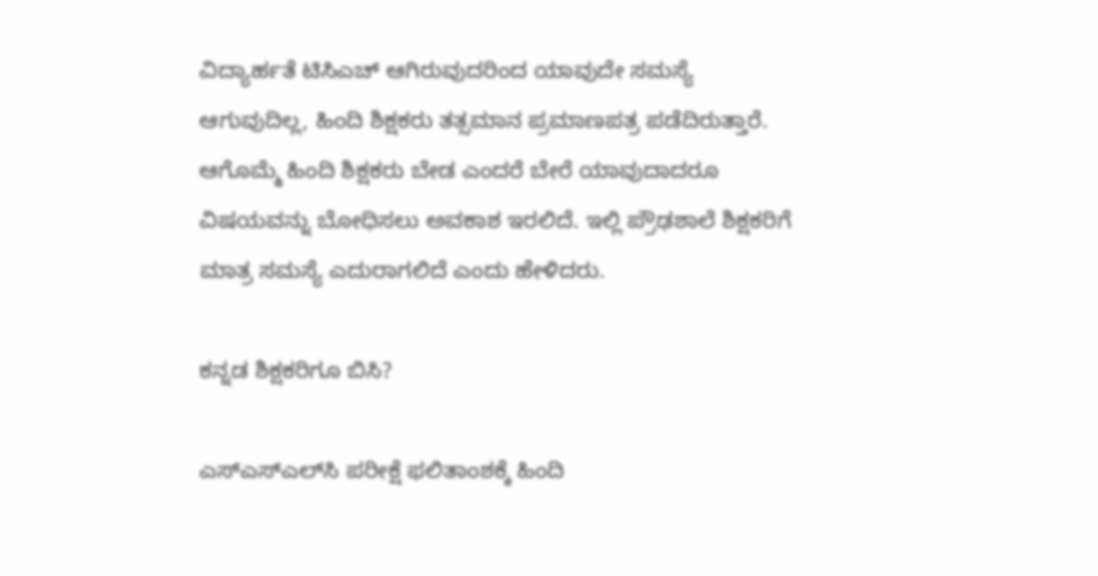ವಿದ್ಯಾರ್ಹತೆ ಟಿಸಿಎಚ್‌ ಆಗಿರುವುದರಿಂದ ಯಾವುದೇ ಸಮಸ್ಯೆ ಆಗುವುದಿಲ್ಲ, ಹಿಂದಿ ಶಿಕ್ಷಕರು ತತ್ಸಮಾನ ಪ್ರಮಾಣಪತ್ರ ಪಡೆದಿರುತ್ತಾರೆ. ಆಗೊಮ್ಮೆ ಹಿಂದಿ ಶಿಕ್ಷಕರು ಬೇಡ ಎಂದರೆ ಬೇರೆ ಯಾವುದಾದರೂ ವಿಷಯವನ್ನು ಬೋಧಿಸಲು ಅವಕಾಶ ಇರಲಿದೆ. ಇಲ್ಲಿ ಪ್ರೌಢಶಾಲೆ ಶಿಕ್ಷಕರಿಗೆ ಮಾತ್ರ ಸಮಸ್ಯೆ ಎದುರಾಗಲಿದೆ ಎಂದು ಹೇಳಿದರು.

ಕನ್ನಡ ಶಿಕ್ಷಕರಿಗೂ ಬಿಸಿ?

ಎಸ್ಎಸ್ಎಲ್‌ಸಿ ಪರೀಕ್ಷೆ ಫಲಿತಾಂಶಕ್ಕೆ ಹಿಂದಿ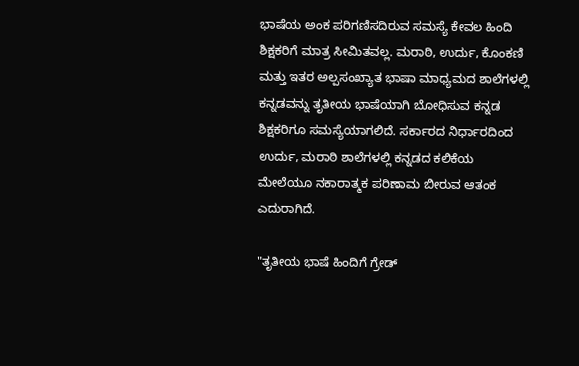ಭಾಷೆಯ ಅಂಕ ಪರಿಗಣಿಸದಿರುವ ಸಮಸ್ಯೆ ಕೇವಲ ಹಿಂದಿ ಶಿಕ್ಷಕರಿಗೆ ಮಾತ್ರ ಸೀಮಿತವಲ್ಲ. ಮರಾಠಿ, ಉರ್ದು, ಕೊಂಕಣಿ ಮತ್ತು ಇತರ ಅಲ್ಪಸಂಖ್ಯಾತ ಭಾಷಾ ಮಾಧ್ಯಮದ ಶಾಲೆಗಳಲ್ಲಿ ಕನ್ನಡವನ್ನು ತೃತೀಯ ಭಾಷೆಯಾಗಿ ಬೋಧಿಸುವ ಕನ್ನಡ ಶಿಕ್ಷಕರಿಗೂ ಸಮಸ್ಯೆಯಾಗಲಿದೆ. ಸರ್ಕಾರದ ನಿರ್ಧಾರದಿಂದ ಉರ್ದು, ಮರಾಠಿ ಶಾಲೆಗಳಲ್ಲಿ ಕನ್ನಡದ ಕಲಿಕೆಯ ಮೇಲೆಯೂ ನಕಾರಾತ್ಮಕ ಪರಿಣಾಮ ಬೀರುವ ಆತಂಕ ಎದುರಾಗಿದೆ.

"ತೃತೀಯ ಭಾಷೆ ಹಿಂದಿಗೆ ಗ್ರೇಡ್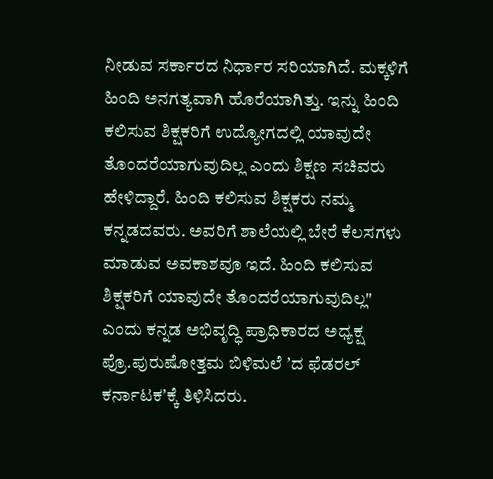ನೀಡುವ ಸರ್ಕಾರದ ನಿರ್ಧಾರ ಸರಿಯಾಗಿದೆ. ಮಕ್ಕಳಿಗೆ ಹಿಂದಿ ಅನಗತ್ಯವಾಗಿ ಹೊರೆಯಾಗಿತ್ತು. ಇನ್ನು ಹಿಂದಿ ಕಲಿಸುವ ಶಿಕ್ಷಕರಿಗೆ ಉದ್ಯೋಗದಲ್ಲಿ ಯಾವುದೇ ತೊಂದರೆಯಾಗುವುದಿಲ್ಲ ಎಂದು ಶಿಕ್ಷಣ ಸಚಿವರು ಹೇಳಿದ್ದಾರೆ. ಹಿಂದಿ ಕಲಿಸುವ ಶಿಕ್ಷಕರು ನಮ್ಮ ಕನ್ನಡದವರು. ಅವರಿಗೆ ಶಾಲೆಯಲ್ಲಿ ಬೇರೆ ಕೆಲಸಗಳು ಮಾಡುವ ಅವಕಾಶವೂ ಇದೆ. ಹಿಂದಿ ಕಲಿಸುವ ಶಿಕ್ಷಕರಿಗೆ ಯಾವುದೇ ತೊಂದರೆಯಾಗುವುದಿಲ್ಲ" ಎಂದು ಕನ್ನಡ ಅಭಿವೃದ್ಧಿ ಪ್ರಾಧಿಕಾರದ ಅಧ್ಯಕ್ಷ ಪ್ರೊ.ಪುರುಷೋತ್ತಮ ಬಿಳಿಮಲೆ ʼದ ಫೆಡರಲ್‌ ಕರ್ನಾಟಕʼಕ್ಕೆ ತಿಳಿಸಿದರು.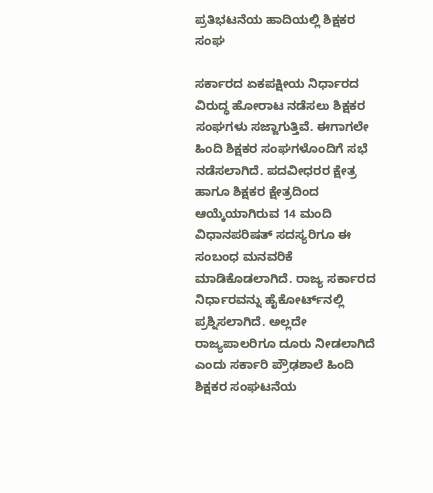ಪ್ರತಿಭಟನೆಯ ಹಾದಿಯಲ್ಲಿ ಶಿಕ್ಷಕರ ಸಂಘ

ಸರ್ಕಾರದ ಏಕಪಕ್ಷೀಯ ನಿರ್ಧಾರದ ವಿರುದ್ಧ ಹೋರಾಟ ನಡೆಸಲು ಶಿಕ್ಷಕರ ಸಂಘಗಳು ಸಜ್ಜಾಗುತ್ತಿವೆ. ಈಗಾಗಲೇ ಹಿಂದಿ ಶಿಕ್ಷಕರ ಸಂಘಗಳೊಂದಿಗೆ ಸಭೆ ನಡೆಸಲಾಗಿದೆ. ಪದವೀಧರರ ಕ್ಷೇತ್ರ ಹಾಗೂ ಶಿಕ್ಷಕರ ಕ್ಷೇತ್ರದಿಂದ ಆಯ್ಕೆಯಾಗಿರುವ 14 ಮಂದಿ ವಿಧಾನಪರಿಷತ್‌ ಸದಸ್ಯರಿಗೂ ಈ ಸಂಬಂಧ ಮನವರಿಕೆ ಮಾಡಿಕೊಡಲಾಗಿದೆ. ರಾಜ್ಯ ಸರ್ಕಾರದ ನಿರ್ಧಾರವನ್ನು ಹೈಕೋರ್ಟ್‌ನಲ್ಲಿ ಪ್ರಶ್ನಿಸಲಾಗಿದೆ. ಅಲ್ಲದೇ ರಾಜ್ಯಪಾಲರಿಗೂ ದೂರು ನೀಡಲಾಗಿದೆ ಎಂದು ಸರ್ಕಾರಿ ಪ್ರೌಢಶಾಲೆ ಹಿಂದಿ ಶಿಕ್ಷಕರ ಸಂಘಟನೆಯ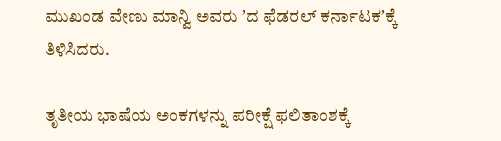ಮುಖಂಡ ವೇಣು ಮಾನ್ವಿ ಅವರು ʼದ ಫೆಡರಲ್‌ ಕರ್ನಾಟಕʼಕ್ಕೆ ತಿಳಿಸಿದರು.

ತೃತೀಯ ಭಾಷೆಯ ಅಂಕಗಳನ್ನು ಪರೀಕ್ಷೆ ಫಲಿತಾಂಶಕ್ಕೆ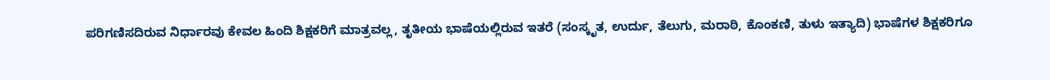ಪರಿಗಣಿಸದಿರುವ ನಿರ್ಧಾರವು ಕೇವಲ ಹಿಂದಿ ಶಿಕ್ಷಕರಿಗೆ ಮಾತ್ರವಲ್ಲ, ತೃತೀಯ ಭಾಷೆಯಲ್ಲಿರುವ ಇತರೆ (ಸಂಸ್ಕೃತ, ಉರ್ದು, ತೆಲುಗು, ಮರಾಠಿ, ಕೊಂಕಣಿ, ತುಳು ಇತ್ಯಾದಿ) ಭಾಷೆಗಳ ಶಿಕ್ಷಕರಿಗೂ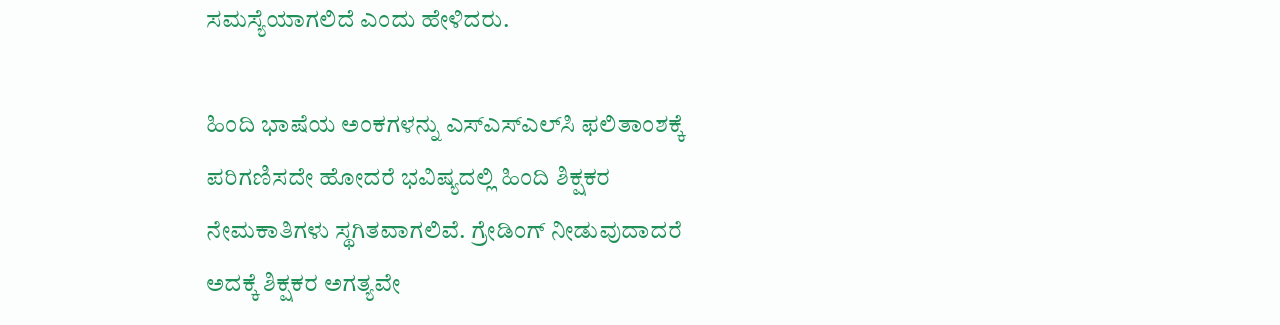ಸಮಸ್ಯೆಯಾಗಲಿದೆ ಎಂದು ಹೇಳಿದರು.

ಹಿಂದಿ ಭಾಷೆಯ ಅಂಕಗಳನ್ನು ಎಸ್‌ಎಸ್‌ಎಲ್‌ಸಿ ಫಲಿತಾಂಶಕ್ಕೆ ಪರಿಗಣಿಸದೇ ಹೋದರೆ ಭವಿಷ್ಯದಲ್ಲಿ ಹಿಂದಿ ಶಿಕ್ಷಕರ ನೇಮಕಾತಿಗಳು ಸ್ಥಗಿತವಾಗಲಿವೆ. ಗ್ರೇಡಿಂಗ್‌ ನೀಡುವುದಾದರೆ ಅದಕ್ಕೆ ಶಿಕ್ಷಕರ ಅಗತ್ಯವೇ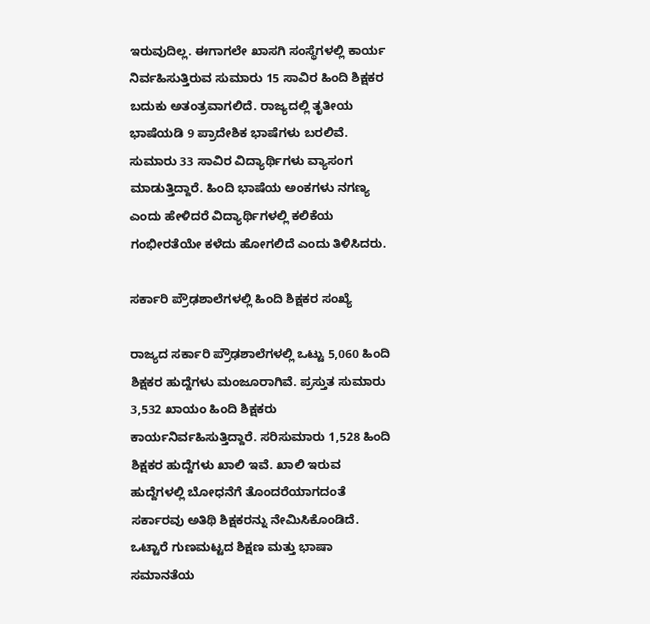ಇರುವುದಿಲ್ಲ. ಈಗಾಗಲೇ ಖಾಸಗಿ ಸಂಸ್ಥೆಗಳಲ್ಲಿ ಕಾರ್ಯ ನಿರ್ವಹಿಸುತ್ತಿರುವ ಸುಮಾರು 15 ಸಾವಿರ ಹಿಂದಿ ಶಿಕ್ಷಕರ ಬದುಕು ಅತಂತ್ರವಾಗಲಿದೆ. ರಾಜ್ಯದಲ್ಲಿ ತೃತೀಯ ಭಾಷೆಯಡಿ 9 ಪ್ರಾದೇಶಿಕ ಭಾಷೆಗಳು ಬರಲಿವೆ. ಸುಮಾರು 33 ಸಾವಿರ ವಿದ್ಯಾರ್ಥಿಗಳು ವ್ಯಾಸಂಗ ಮಾಡುತ್ತಿದ್ದಾರೆ. ಹಿಂದಿ ಭಾಷೆಯ ಅಂಕಗಳು ನಗಣ್ಯ ಎಂದು ಹೇಳಿದರೆ ವಿದ್ಯಾರ್ಥಿಗಳಲ್ಲಿ ಕಲಿಕೆಯ ಗಂಭೀರತೆಯೇ ಕಳೆದು ಹೋಗಲಿದೆ ಎಂದು ತಿಳಿಸಿದರು.

ಸರ್ಕಾರಿ ಪ್ರೌಢಶಾಲೆಗಳಲ್ಲಿ ಹಿಂದಿ ಶಿಕ್ಷಕರ ಸಂಖ್ಯೆ

ರಾಜ್ಯದ ಸರ್ಕಾರಿ ಪ್ರೌಢಶಾಲೆಗಳಲ್ಲಿ ಒಟ್ಟು 5,060 ಹಿಂದಿ ಶಿಕ್ಷಕರ ಹುದ್ದೆಗಳು ಮಂಜೂರಾಗಿವೆ. ಪ್ರಸ್ತುತ ಸುಮಾರು 3,532 ಖಾಯಂ ಹಿಂದಿ ಶಿಕ್ಷಕರು ಕಾರ್ಯನಿರ್ವಹಿಸುತ್ತಿದ್ದಾರೆ. ಸರಿಸುಮಾರು 1,528 ಹಿಂದಿ ಶಿಕ್ಷಕರ ಹುದ್ದೆಗಳು ಖಾಲಿ ಇವೆ. ಖಾಲಿ ಇರುವ ಹುದ್ದೆಗಳಲ್ಲಿ ಬೋಧನೆಗೆ ತೊಂದರೆಯಾಗದಂತೆ ಸರ್ಕಾರವು ಅತಿಥಿ ಶಿಕ್ಷಕರನ್ನು ನೇಮಿಸಿಕೊಂಡಿದೆ. ಒಟ್ಟಾರೆ ಗುಣಮಟ್ಟದ ಶಿಕ್ಷಣ ಮತ್ತು ಭಾಷಾ ಸಮಾನತೆಯ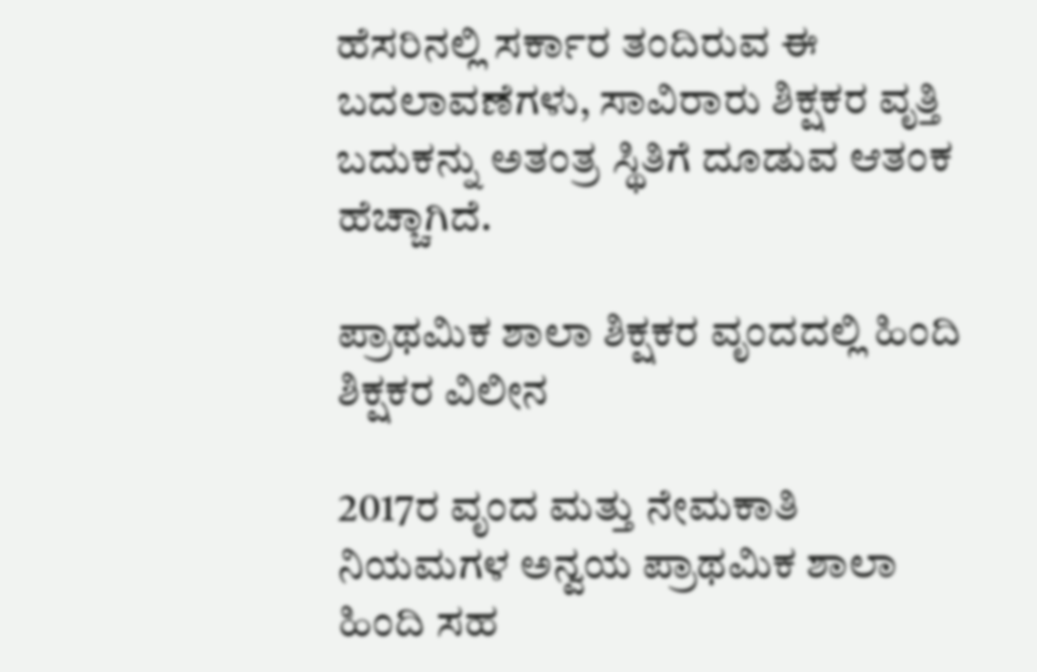ಹೆಸರಿನಲ್ಲಿ ಸರ್ಕಾರ ತಂದಿರುವ ಈ ಬದಲಾವಣೆಗಳು, ಸಾವಿರಾರು ಶಿಕ್ಷಕರ ವೃತ್ತಿ ಬದುಕನ್ನು ಅತಂತ್ರ ಸ್ಥಿತಿಗೆ ದೂಡುವ ಆತಂಕ ಹೆಚ್ಚಾಗಿದೆ.

ಪ್ರಾಥಮಿಕ ಶಾಲಾ ಶಿಕ್ಷಕರ ವೃಂದದಲ್ಲಿ ಹಿಂದಿ ಶಿಕ್ಷಕರ ವಿಲೀನ

2017ರ ವೃಂದ ಮತ್ತು ನೇಮಕಾತಿ ನಿಯಮಗಳ ಅನ್ವಯ ಪ್ರಾಥಮಿಕ ಶಾಲಾ ಹಿಂದಿ ಸಹ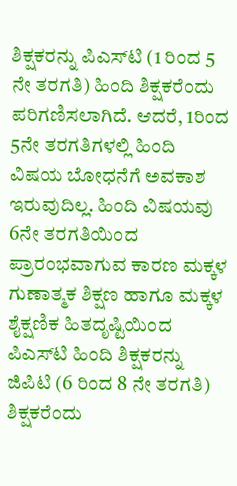ಶಿಕ್ಷಕರನ್ನು ಪಿಎಸ್‌ಟಿ (1 ರಿಂದ 5 ನೇ ತರಗತಿ) ಹಿಂದಿ ಶಿಕ್ಷಕರೆಂದು ಪರಿಗಣಿಸಲಾಗಿದೆ. ಆದರೆ, 1ರಿಂದ 5ನೇ ತರಗತಿಗಳಲ್ಲಿ ಹಿಂದಿ ವಿಷಯ ಬೋಧನೆಗೆ ಅವಕಾಶ ಇರುವುದಿಲ್ಲ. ಹಿಂದಿ ವಿಷಯವು 6ನೇ ತರಗತಿಯಿಂದ ಪ್ರಾರಂಭವಾಗುವ ಕಾರಣ ಮಕ್ಕಳ ಗುಣಾತ್ಮಕ ಶಿಕ್ಷಣ ಹಾಗೂ ಮಕ್ಕಳ ಶೈಕ್ಷಣಿಕ ಹಿತದೃಷ್ಟಿಯಿಂದ ಪಿಎಸ್‌ಟಿ ಹಿಂದಿ ಶಿಕ್ಷಕರನ್ನು ಜಿಪಿಟಿ (6 ರಿಂದ 8 ನೇ ತರಗತಿ) ಶಿಕ್ಷಕರೆಂದು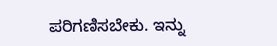ಪರಿಗಣಿಸಬೇಕು. ಇನ್ನು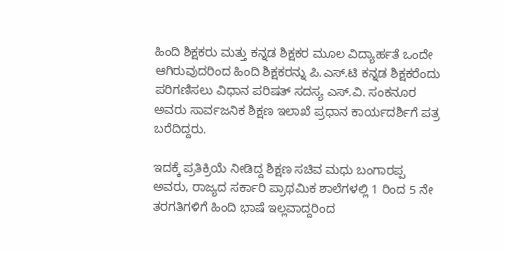ಹಿಂದಿ ಶಿಕ್ಷಕರು ಮತ್ತು ಕನ್ನಡ ಶಿಕ್ಷಕರ ಮೂಲ ವಿದ್ಯಾರ್ಹತೆ ಒಂದೇ ಆಗಿರುವುದರಿಂದ ಹಿಂದಿ ಶಿಕ್ಷಕರನ್ನು ಪಿ.ಎಸ್.ಟಿ ಕನ್ನಡ ಶಿಕ್ಷಕರೆಂದು ಪರಿಗಣಿಸಲು ವಿಧಾನ ಪರಿಷತ್ ಸದಸ್ಯ ಎಸ್.ವಿ. ಸಂಕನೂರ ಅವರು ಸಾರ್ವಜನಿಕ ಶಿಕ್ಷಣ ಇಲಾಖೆ ಪ್ರಧಾನ ಕಾರ್ಯದರ್ಶಿಗೆ ಪತ್ರ ಬರೆದಿದ್ದರು.

ಇದಕ್ಕೆ ಪ್ರತಿಕ್ರಿಯೆ ನೀಡಿದ್ದ ಶಿಕ್ಷಣ ಸಚಿವ ಮಧು ಬಂಗಾರಪ್ಪ ಅವರು, ರಾಜ್ಯದ ಸರ್ಕಾರಿ ಪ್ರಾಥಮಿಕ ಶಾಲೆಗಳಲ್ಲಿ 1 ರಿಂದ 5 ನೇ ತರಗತಿಗಳಿಗೆ ಹಿಂದಿ ಭಾಷೆ ಇಲ್ಲವಾದ್ದರಿಂದ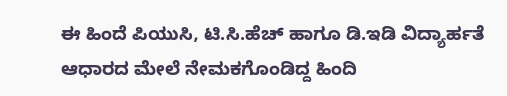ಈ ಹಿಂದೆ ಪಿಯುಸಿ, ಟಿ.ಸಿ.ಹೆಚ್ ಹಾಗೂ ಡಿ.ಇಡಿ ವಿದ್ಯಾರ್ಹತೆ ಆಧಾರದ ಮೇಲೆ ನೇಮಕಗೊಂಡಿದ್ದ ಹಿಂದಿ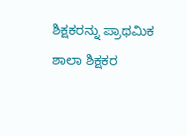ಶಿಕ್ಷಕರನ್ನು ಪ್ರಾಥಮಿಕ ಶಾಲಾ ಶಿಕ್ಷಕರ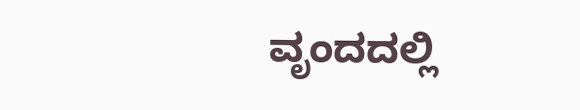ವೃಂದದಲ್ಲಿ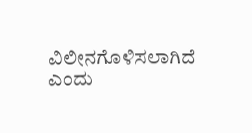ವಿಲೀನಗೊಳಿಸಲಾಗಿದೆ ಎಂದು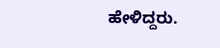ಹೇಳಿದ್ದರು.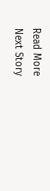Read More
Next Story